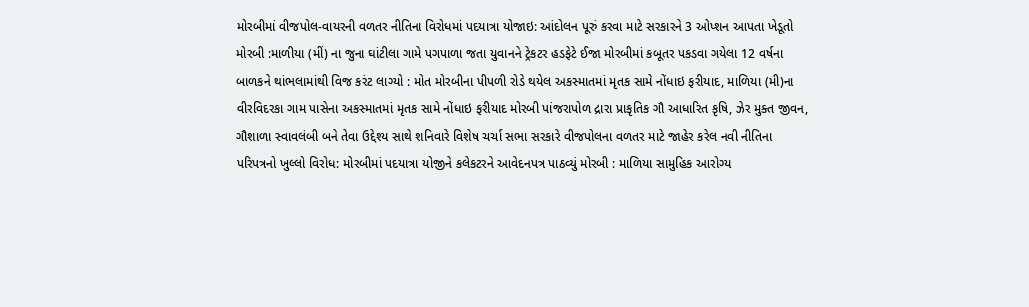મોરબીમાં વીજપોલ-વાયરની વળતર નીતિના વિરોધમાં પદયાત્રા યોજાઇ: આંદોલન પૂરું કરવા માટે સરકારને 3 ઓપ્શન આપતા ખેડૂતો મોરબી :માળીયા (મીં) ના જુના ઘાંટીલા ગામે પગપાળા જતા યુવાનને ટ્રેકટર હડફેટે ઈજા મોરબીમાં કબૂતર પકડવા ગયેલા 12 વર્ષના બાળકને થાંભલામાંથી વિજ કરંટ લાગ્યો : મોત મોરબીના પીપળી રોડે થયેલ અકસ્માતમાં મૃતક સામે નોંધાઇ ફરીયાદ, માળિયા (મી)ના વીરવિદરકા ગામ પાસેના અકસ્માતમાં મૃતક સામે નોંધાઇ ફરીયાદ મોરબી પાંજરાપોળ દ્રારા પ્રાકૃતિક ગૌ આધારિત કૃષિ, ઝેર મુક્ત જીવન, ગૌશાળા સ્વાવલંબી બને તેવા ઉદ્દેશ્ય સાથે શનિવારે વિશેષ ચર્ચા સભા સરકારે વીજપોલના વળતર માટે જાહેર કરેલ નવી નીતિના પરિપત્રનો ખુલ્લો વિરોધ: મોરબીમાં પદયાત્રા યોજીને કલેકટરને આવેદનપત્ર પાઠવ્યું મોરબી : માળિયા સામુહિક આરોગ્ય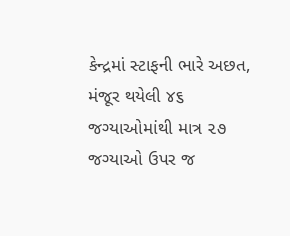કેન્દ્રમાં સ્ટાફની ભારે અછત, મંજૂર થયેલી ૪૬ જગ્યાઓમાંથી માત્ર ૨૭ જગ્યાઓ ઉપર જ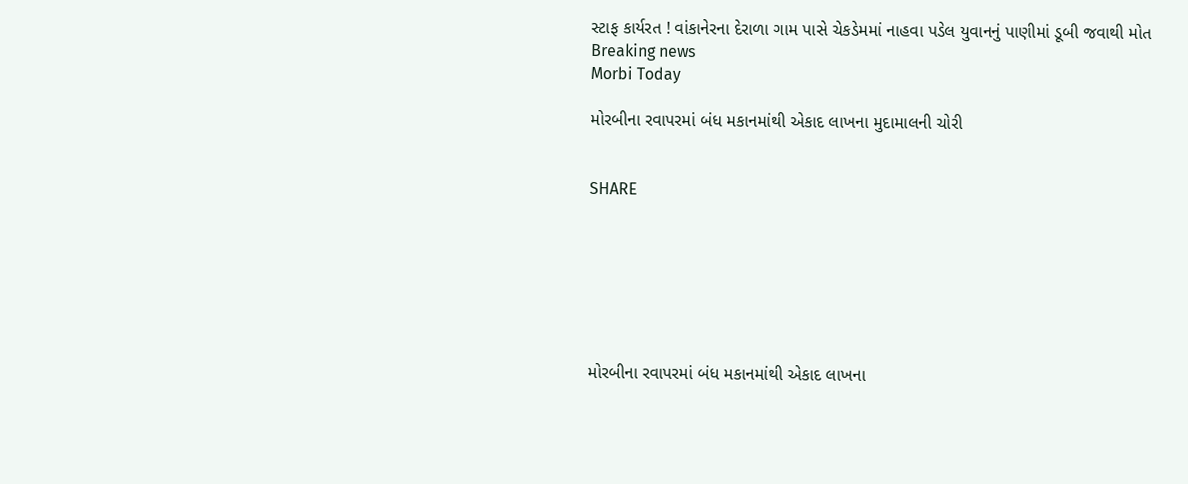સ્ટાફ કાર્યરત ! વાંકાનેરના દેરાળા ગામ પાસે ચેકડેમમાં નાહવા પડેલ યુવાનનું પાણીમાં ડૂબી જવાથી મોત
Breaking news
Morbi Today

મોરબીના રવાપરમાં બંધ મકાનમાંથી એકાદ લાખના મુદામાલની ચોરી


SHARE







મોરબીના રવાપરમાં બંધ મકાનમાંથી એકાદ લાખના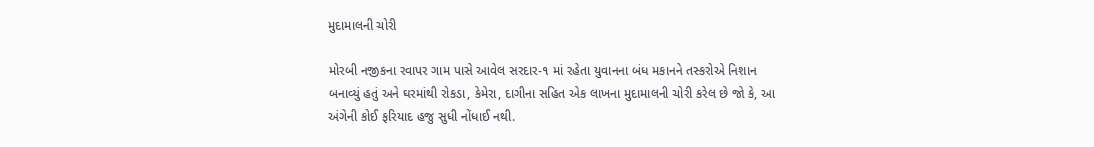મુદામાલની ચોરી

મોરબી નજીકના રવાપર ગામ પાસે આવેલ સરદાર-૧ માં રહેતા યુવાનના બંધ મકાનને તસ્કરોએ નિશાન બનાવ્યું હતું અને ઘરમાંથી રોકડા, કેમેરા, દાગીના સહિત એક લાખના મુદામાલની ચોરી કરેલ છે જો કે, આ અંગેની કોઈ ફરિયાદ હજુ સુધી નોંધાઈ નથી.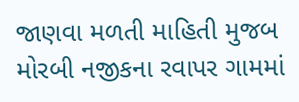જાણવા મળતી માહિતી મુજબ મોરબી નજીકના રવાપર ગામમાં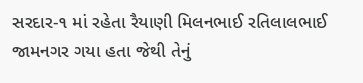સરદાર-૧ માં રહેતા રૈયાણી મિલનભાઈ રતિલાલભાઈ જામનગર ગયા હતા જેથી તેનું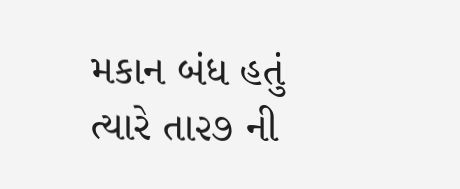મકાન બંધ હતું ત્યારે તા૨૭ ની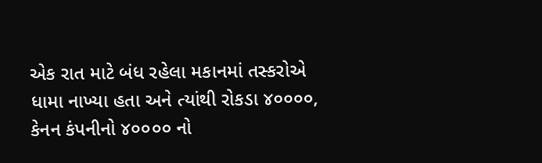એક રાત માટે બંધ રહેલા મકાનમાં તસ્કરોએ ધામા નાખ્યા હતા અને ત્યાંથી રોકડા ૪૦૦૦૦, કેનન કંપનીનો ૪૦૦૦૦ નો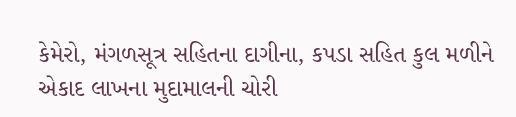કેમેરો, મંગળસૂત્ર સહિતના દાગીના, કપડા સહિત કુલ મળીને એકાદ લાખના મુદામાલની ચોરી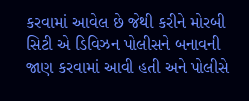કરવામાં આવેલ છે જેથી કરીને મોરબી સિટી એ ડિવિઝન પોલીસને બનાવની જાણ કરવામાં આવી હતી અને પોલીસે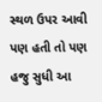સ્થળ ઉપર આવી પણ હતી તો પણ હજુ સુધી આ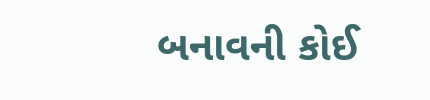બનાવની કોઈ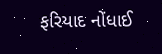ફરિયાદ નોંધાઈ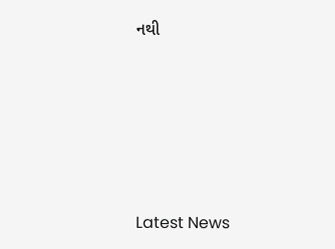નથી






Latest News